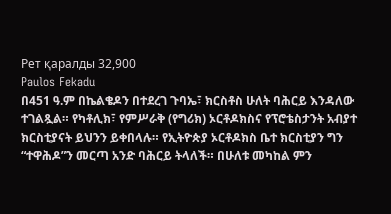Рет қаралды 32,900
Paulos Fekadu
በ451 ዓ.ም በኬልቄዶን በተደረገ ጉባኤ፣ ክርስቶስ ሁለት ባሕርይ እንዳለው ተገልጿል። የካቶሊክ፣ የምሥራቅ (የግሪክ) ኦርቶዶክስና የፕሮቴስታንት አብያተ ክርስቲያናት ይህንን ይቀበላሉ። የኢትዮጵያ ኦርቶዶክስ ቤተ ክርስቲያን ግን “ተዋሕዶ”ን መርጣ አንድ ባሕርይ ትላለች። በሁለቱ መካከል ምን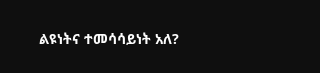ልዩነትና ተመሳሳይነት አለ?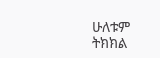ሁለቱም ትክክል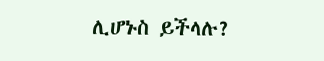ሊሆኑስ ይችላሉ?